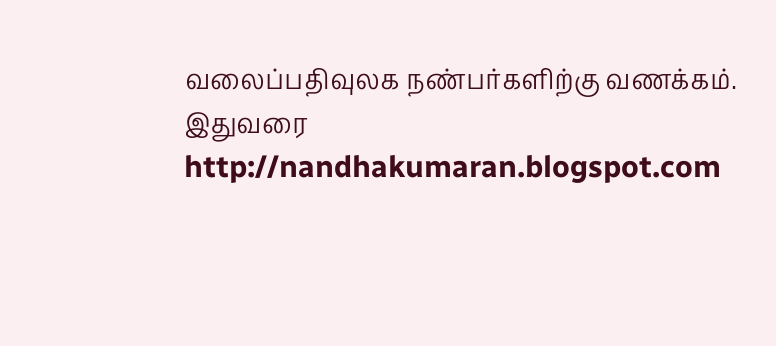வலைப்பதிவுலக நண்பர்களிற்கு வணக்கம்.
இதுவரை http://nandhakumaran.blogspot.com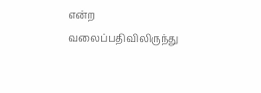என்ற வலைப்பதிவிலிருந்து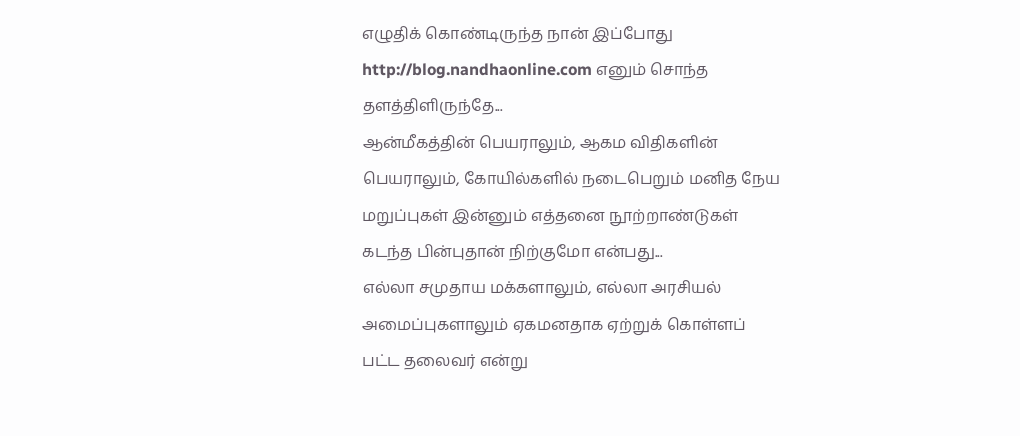எழுதிக் கொண்டிருந்த நான் இப்போது http://blog.nandhaonline.com எனும் சொந்த தளத்திளிருந்தே...
ஆன்மீகத்தின் பெயராலும், ஆகம விதிகளின் பெயராலும், கோயில்களில் நடைபெறும் மனித நேய மறுப்புகள் இன்னும் எத்தனை நூற்றாண்டுகள் கடந்த பின்புதான் நிற்குமோ என்பது...
எல்லா சமுதாய மக்களாலும், எல்லா அரசியல் அமைப்புகளாலும் ஏகமனதாக ஏற்றுக் கொள்ளப் பட்ட தலைவர் என்று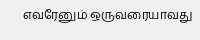எவரேனும் ஒருவரையாவது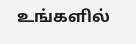உங்களில்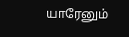யாரேனும்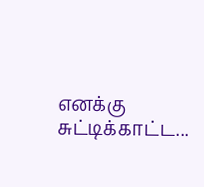எனக்கு சுட்டிக்காட்ட...